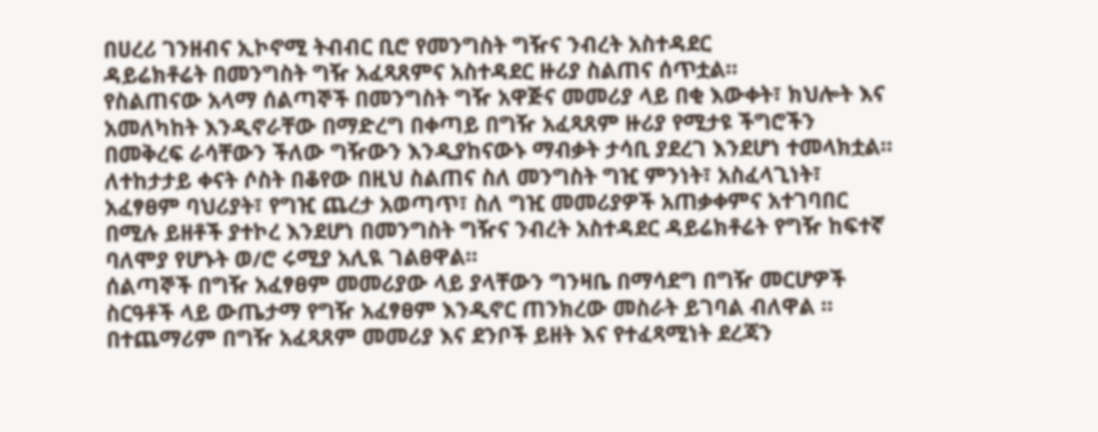በሀረሪ ገንዘብና ኢኮኖሚ ትብብር ቢሮ የመንግስት ግዥና ንብረት አስተዳደር
ዳይሬክቶሬት በመንግስት ግዥ አፈጻጸምና አስተዳደር ዙሪያ ስልጠና ሰጥቷል።
የስልጠናው አላማ ሰልጣኞች በመንግስት ግዥ አዋጅና መመሪያ ላይ በቂ እውቀት፣ ክህሎት እና አመለካከት እንዲኖራቸው በማድረግ በቀጣይ በግዥ አፈጻጸም ዙሪያ የሚታዩ ችግሮችን በመቅረፍ ራሳቸውን ችለው ግዥውን እንዲያከናውኑ ማብቃት ታሳቢ ያደረገ እንደሆነ ተመላክቷል።
ለተከታታይ ቀናት ሶስት በቆየው በዚህ ስልጠና ስለ መንግስት ግዢ ምንነት፣ አስፈላጊነት፣ አፈፃፀም ባህሪያት፣ የግዢ ጨረታ አወጣጥ፣ ስለ ግዢ መመሪያዎች አጠቃቀምና አተገባበር በሚሉ ይዘቶች ያተኮረ እንደሆነ በመንግስት ግዥና ንብረት አስተዳደር ዳይሬክቶሬት የግዥ ከፍተኛ ባለሞያ የሆኑት ወ/ሮ ሩሚያ አሊዪ ገልፀዋል።
ሰልጣኞች በግዥ አፈፃፀም መመሪያው ላይ ያላቸውን ግንዛቤ በማሳደግ በግዥ መርሆዎች ስርዓቶች ላይ ውጤታማ የግዥ አፈፃፀም እንዲኖር ጠንክረው መስራት ይገባል ብለዋል ።
በተጨማሪም በግዥ አፈጻጸም መመሪያ እና ደንቦች ይዘት እና የተፈጻሚነት ደረጃን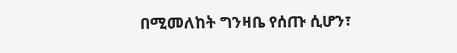በሚመለከት ግንዛቤ የሰጡ ሲሆን፣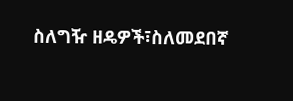ስለግዥ ዘዴዎች፣ስለመደበኛ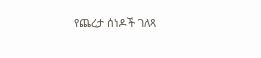የጨረታ ሰነዶች ገለጻ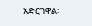አድርገዋል፡